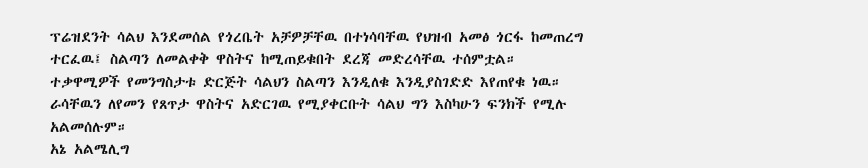ፕሬዝደንት ሳልህ እንደመሰል የጎረቤት አቻዎቻቸዉ በተነሳባቸዉ የህዝብ አመፅ ጎርፋ ከመጠረግ ተርፈዉ፤ ስልጣን ለመልቀቅ ዋስትና ከሚጠይቁበት ደረጃ መድረሳቸዉ ተሰምቷል። ተቃዋሚዎች የመንግስታቱ ድርጅት ሳልህን ስልጣን እንዲለቁ እንዲያስገድድ እየጠየቁ ነዉ። ራሳቸዉን ለየመን የጸጥታ ዋስትና አድርገዉ የሚያቀርቡት ሳልህ ግን እስካሁን ፍንክች የሚሉ አልመሰሉም።
አኔ አልሜሊግ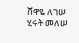ሸዋዬ ለገሠ
ሂሩት መለሠ